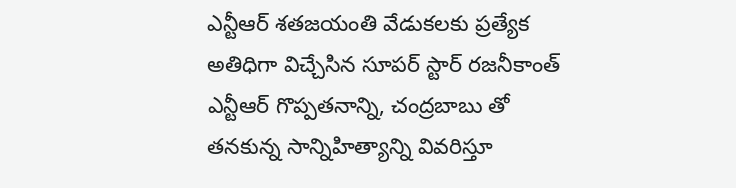ఎన్టీఆర్ శతజయంతి వేడుకలకు ప్రత్యేక అతిధిగా విచ్చేసిన సూపర్ స్టార్ రజనీకాంత్ ఎన్టీఆర్ గొప్పతనాన్ని, చంద్రబాబు తో తనకున్న సాన్నిహిత్యాన్ని వివరిస్తూ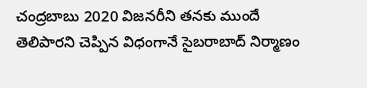చంద్రబాబు 2020 విజనరీని తనకు ముందే తెలిపారని చెప్పిన విధంగానే సైబరాబాద్ నిర్మాణం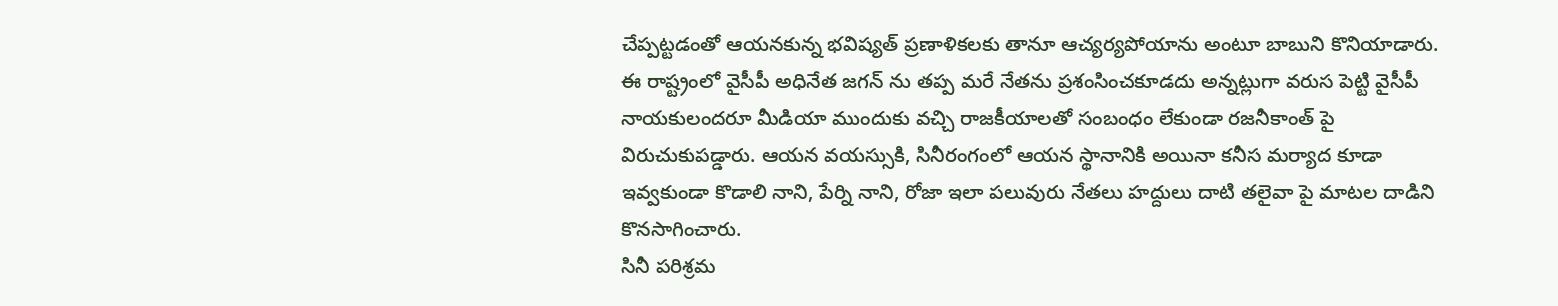చేప్పట్టడంతో ఆయనకున్న భవిష్యత్ ప్రణాళికలకు తానూ ఆచ్యర్యపోయాను అంటూ బాబుని కొనియాడారు.
ఈ రాష్ట్రంలో వైసీపీ అధినేత జగన్ ను తప్ప మరే నేతను ప్రశంసించకూడదు అన్నట్లుగా వరుస పెట్టి వైసీపీ నాయకులందరూ మీడియా ముందుకు వచ్చి రాజకీయాలతో సంబంధం లేకుండా రజనీకాంత్ పై విరుచుకుపడ్డారు. ఆయన వయస్సుకి, సినీరంగంలో ఆయన స్థానానికి అయినా కనీస మర్యాద కూడా ఇవ్వకుండా కొడాలి నాని, పేర్ని నాని, రోజా ఇలా పలువురు నేతలు హద్దులు దాటి తలైవా పై మాటల దాడిని కొనసాగించారు.
సినీ పరిశ్రమ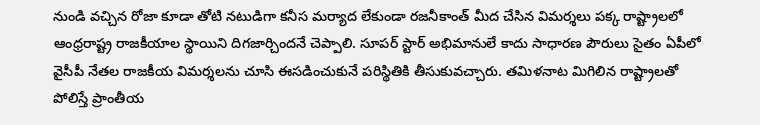నుండి వచ్చిన రోజా కూడా తోటి నటుడిగా కనీస మర్యాద లేకుండా రజనీకాంత్ మీద చేసిన విమర్శలు పక్క రాష్ట్రాలలో ఆంధ్రరాష్ట్ర రాజకీయాల స్థాయిని దిగజార్చిందనే చెప్పాలి. సూపర్ స్టార్ అభిమానులే కాదు సాధారణ పౌరులు సైతం ఏపీలో వైసీపీ నేతల రాజకీయ విమర్శలను చూసి ఈసడించుకునే పరిస్థితికి తీసుకువచ్చారు. తమిళనాట మిగిలిన రాష్ట్రాలతో పోలిస్తే ప్రాంతీయ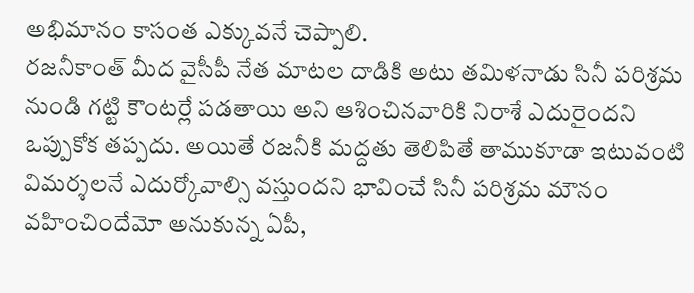అభిమానం కాసంత ఎక్కువనే చెప్పాలి.
రజనీకాంత్ మీద వైసీపీ నేత మాటల దాడికి అటు తమిళనాడు సినీ పరిశ్రమ నుండి గట్టి కౌంటర్లే పడతాయి అని ఆశించినవారికి నిరాశే ఎదురైందని ఒప్పుకోక తప్పదు. అయితే రజనీకి మద్దతు తెలిపితే తాముకూడా ఇటువంటి విమర్శలనే ఎదుర్కోవాల్సి వస్తుందని భావించే సినీ పరిశ్రమ మౌనం వహించిందేమో అనుకున్న ఏపీ,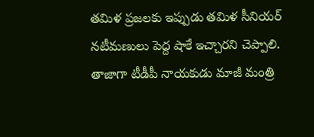తమిళ ప్రజలకు ఇప్పుడు తమిళ సీనియర్ నటీమణులు పెద్ద షాకే ఇచ్చారని చెప్పాలి.
తాజాగా టీడీపీ నాయకుడు మాజీ మంత్రి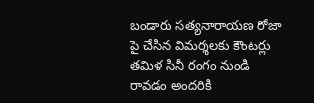బండారు సత్యనారాయణ రోజా పై చేసిన విమర్శలకు కౌంటర్లు తమిళ సినీ రంగం నుండి రావడం అందరికి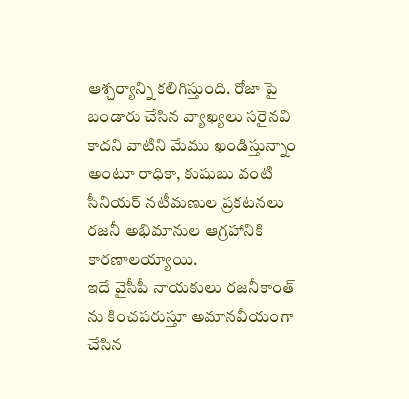ఆశ్చర్యాన్ని కలిగిస్తుంది. రోజా పై బండారు చేసిన వ్యాఖ్యలు సరైనవి కాదని వాటిని మేము ఖండిస్తున్నాం అంటూ రాధికా, కుషుబు వంటి సీనియర్ నటీమణుల ప్రకటనలు రజనీ అభిమానుల ఆగ్రహానికి కారణాలయ్యాయి.
ఇదే వైసీపీ నాయకులు రజనీకాంత్ ను కించపరుస్తూ అమానవీయంగా చేసిన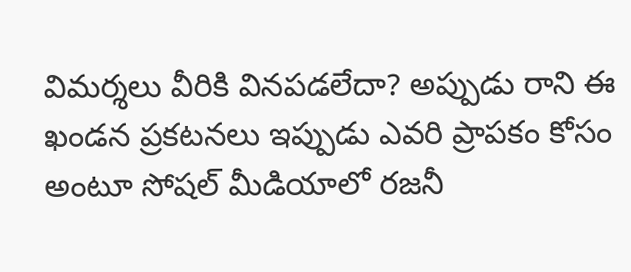విమర్శలు వీరికి వినపడలేదా? అప్పుడు రాని ఈ ఖండన ప్రకటనలు ఇప్పుడు ఎవరి ప్రాపకం కోసం అంటూ సోషల్ మీడియాలో రజనీ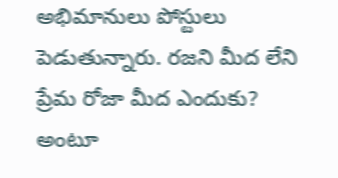అభిమానులు పోస్టులు పెడుతున్నారు. రజని మీద లేని ప్రేమ రోజా మీద ఎందుకు? అంటూ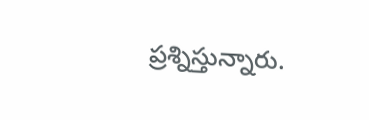ప్రశ్నిస్తున్నారు.